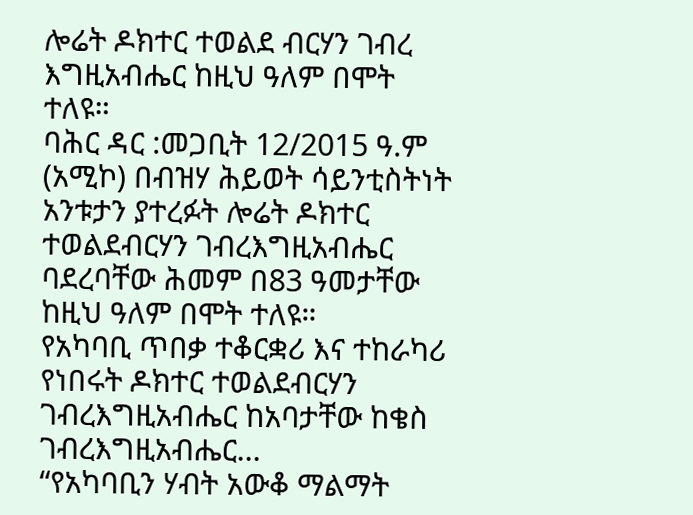ሎሬት ዶክተር ተወልደ ብርሃን ገብረ እግዚአብሔር ከዚህ ዓለም በሞት ተለዩ።
ባሕር ዳር :መጋቢት 12/2015 ዓ.ም (አሚኮ) በብዝሃ ሕይወት ሳይንቲስትነት አንቱታን ያተረፉት ሎሬት ዶክተር ተወልደብርሃን ገብረእግዚአብሔር ባደረባቸው ሕመም በ83 ዓመታቸው ከዚህ ዓለም በሞት ተለዩ።
የአካባቢ ጥበቃ ተቆርቋሪ እና ተከራካሪ የነበሩት ዶክተር ተወልደብርሃን ገብረእግዚአብሔር ከአባታቸው ከቄስ ገብረእግዚአብሔር...
“የአካባቢን ሃብት አውቆ ማልማት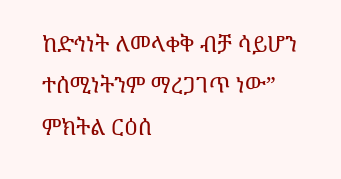ከድኅነት ለመላቀቅ ብቻ ሳይሆን ተሰሚነትንም ማረጋገጥ ነው” ምክትል ርዕሰ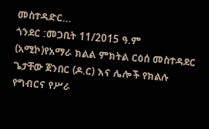መስተዳድር...
ጎንደር :መጋቢት 11/2015 ዓ.ም (አሚኮ)የአማራ ክልል ምክትል ርዕሰ መስተዳደር ጌታቸው ጀንበር (ዶ.ር) እና ሌሎች የክልሉ የግብርና የሥራ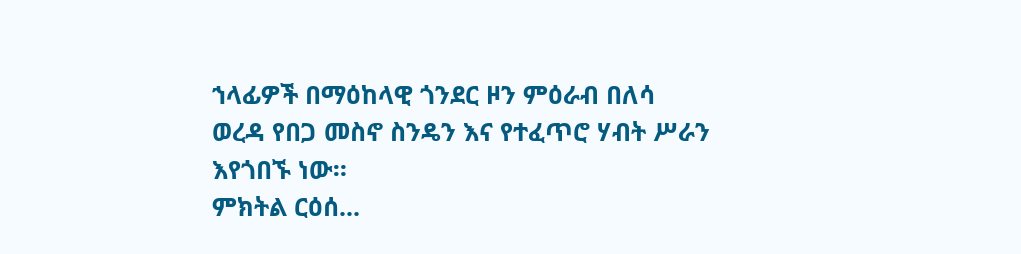ኀላፊዎች በማዕከላዊ ጎንደር ዞን ምዕራብ በለሳ ወረዳ የበጋ መስኖ ስንዴን እና የተፈጥሮ ሃብት ሥራን እየጎበኙ ነው።
ምክትል ርዕሰ...